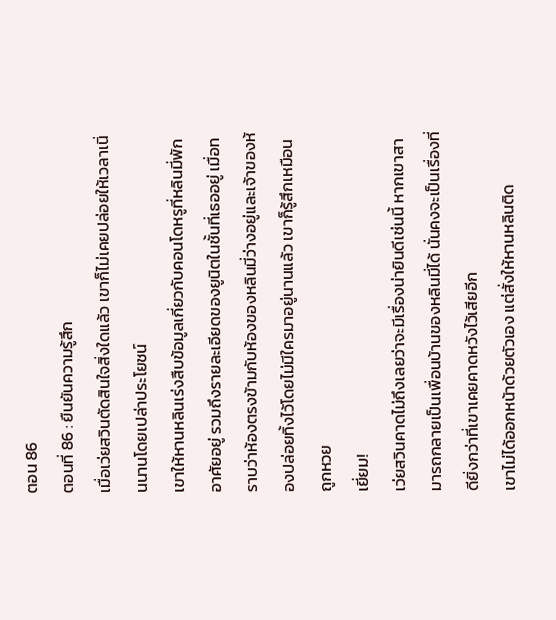ตอน 86
ตอนที่ 86 : ยืนยันความรู้สึก
เมื่อเว่ยสวินตัดสินใจสิ่งใดแล้ว เขาก็ไม่เคยปล่อยให้เวลาเนิ่นนานโดยเปล่าประโยชน์
เขาให้หานหลินเร่งสืบข้อมูลเกี่ยวกับคอนโดหรูที่หลินมี่พักอาศัยอยู่ รวมถึงรายละเอียดของยูนิตในชั้นที่เธออยู่ เมื่อทราบว่าห้องตรงข้ามกับห้องของหลินมี่ว่างอยู่และเจ้าของห้องปล่อยทิ้งไว้โดยไม่มีใครมาอยู่นานแล้ว เขาก็รู้สึกเหมือนถูกหวย
เยี่ยม!
เว่ยสวินคาดไม่ถึงเลยว่าจะมีเรื่องน่ายินดีเช่นนี้ หากเขาสามารถกลายเป็นเพื่อนบ้านของหลินมี่ได้ นั่นคงจะเป็นเรื่องที่ดียิ่งกว่าที่เขาเคยคาดหวังไว้เสียอีก
เขาไม่ได้ออกหน้าด้วยตัวเอง แต่สั่งให้หานหลินติด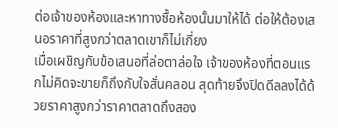ต่อเจ้าของห้องและหาทางซื้อห้องนั้นมาให้ได้ ต่อให้ต้องเสนอราคาที่สูงกว่าตลาดเขาก็ไม่เกี่ยง
เมื่อเผชิญกับข้อเสนอที่ล่อตาล่อใจ เจ้าของห้องที่ตอนแรกไม่คิดจะขายก็ถึงกับใจสั่นคลอน สุดท้ายจึงปิดดีลลงได้ด้วยราคาสูงกว่าราคาตลาดถึงสอง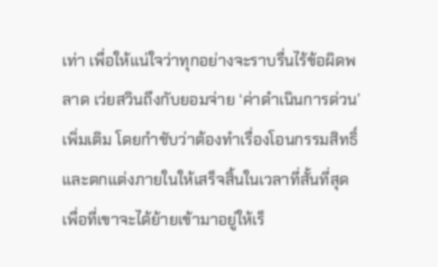เท่า เพื่อให้แน่ใจว่าทุกอย่างจะราบรื่นไร้ข้อผิดพลาด เว่ยสวินถึงกับยอมจ่าย ‘ค่าดำเนินการด่วน’ เพิ่มเติม โดยกำชับว่าต้องทำเรื่องโอนกรรมสิทธิ์และตกแต่งภายในให้เสร็จสิ้นในเวลาที่สั้นที่สุด เพื่อที่เขาจะได้ย้ายเข้ามาอยู่ให้เร็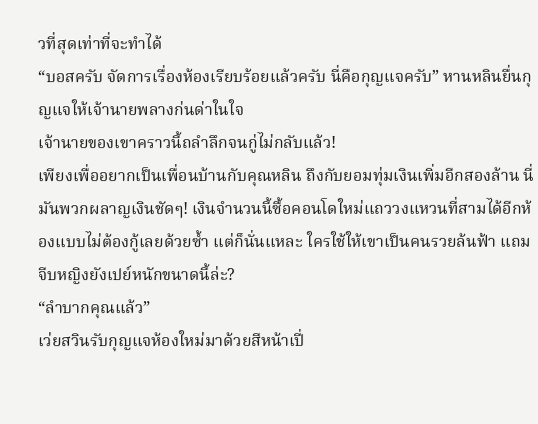วที่สุดเท่าที่จะทำได้
“บอสครับ จัดการเรื่องห้องเรียบร้อยแล้วครับ นี่คือกุญแจครับ” หานหลินยื่นกุญแจให้เจ้านายพลางก่นด่าในใจ
เจ้านายของเขาคราวนี้ถลำลึกจนกู่ไม่กลับแล้ว!
เพียงเพื่ออยากเป็นเพื่อนบ้านกับคุณหลิน ถึงกับยอมทุ่มเงินเพิ่มอีกสองล้าน นี่มันพวกผลาญเงินชัดๆ! เงินจำนวนนี้ซื้อคอนโดใหม่แถววงแหวนที่สามได้อีกห้องแบบไม่ต้องกู้เลยด้วยซ้ำ แต่ก็นั่นแหละ ใครใช้ให้เขาเป็นคนรวยล้นฟ้า แถมจีบหญิงยังเปย์หนักขนาดนี้ล่ะ?
“ลำบากคุณแล้ว”
เว่ยสวินรับกุญแจห้องใหม่มาด้วยสีหน้าเปี่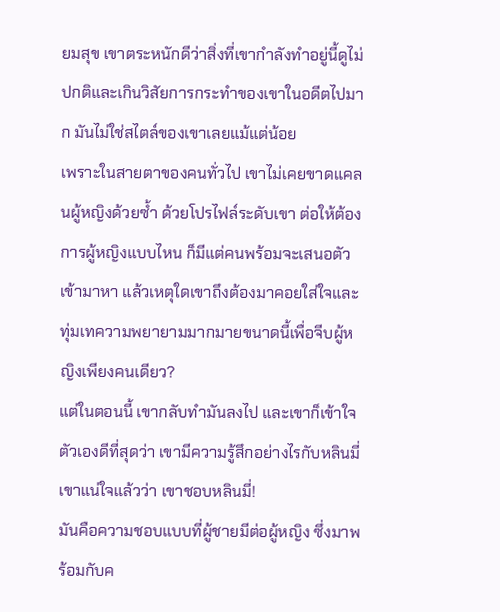ยมสุข เขาตระหนักดีว่าสิ่งที่เขากำลังทำอยู่นี้ดูไม่ปกติและเกินวิสัยการกระทำของเขาในอดีตไปมาก มันไม่ใช่สไตล์ของเขาเลยแม้แต่น้อย
เพราะในสายตาของคนทั่วไป เขาไม่เคยขาดแคลนผู้หญิงด้วยซ้ำ ด้วยโปรไฟล์ระดับเขา ต่อให้ต้องการผู้หญิงแบบไหน ก็มีแต่คนพร้อมจะเสนอตัวเข้ามาหา แล้วเหตุใดเขาถึงต้องมาคอยใส่ใจและทุ่มเทความพยายามมากมายขนาดนี้เพื่อจีบผู้หญิงเพียงคนเดียว?
แต่ในตอนนี้ เขากลับทำมันลงไป และเขาก็เข้าใจตัวเองดีที่สุดว่า เขามีความรู้สึกอย่างไรกับหลินมี่
เขาแน่ใจแล้วว่า เขาชอบหลินมี่!
มันคือความชอบแบบที่ผู้ชายมีต่อผู้หญิง ซึ่งมาพร้อมกับค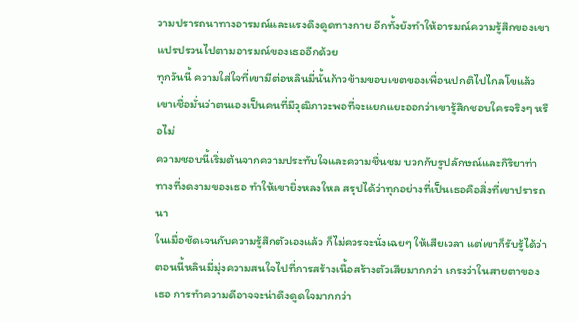วามปรารถนาทางอารมณ์และแรงดึงดูดทางกาย อีกทั้งยังทำให้อารมณ์ความรู้สึกของเขาแปรปรวนไปตามอารมณ์ของเธออีกด้วย
ทุกวันนี้ ความใส่ใจที่เขามีต่อหลินมี่นั้นก้าวข้ามขอบเขตของเพื่อนปกติไปไกลโขแล้ว เขาเชื่อมั่นว่าตนเองเป็นคนที่มีวุฒิภาวะพอที่จะแยกแยะออกว่าเขารู้สึกชอบใครจริงๆ หรือไม่
ความชอบนี้เริ่มต้นจากความประทับใจและความชื่นชม บวกกับรูปลักษณ์และกิริยาท่าทางที่งดงามของเธอ ทำให้เขายิ่งหลงใหล สรุปได้ว่าทุกอย่างที่เป็นเธอคือสิ่งที่เขาปรารถนา
ในเมื่อชัดเจนกับความรู้สึกตัวเองแล้ว ก็ไม่ควรจะนั่งเฉยๆ ให้เสียเวลา แต่เขาก็รับรู้ได้ว่าตอนนี้หลินมี่มุ่งความสนใจไปที่การสร้างเนื้อสร้างตัวเสียมากกว่า เกรงว่าในสายตาของเธอ การทำความดีอาจจะน่าดึงดูดใจมากกว่า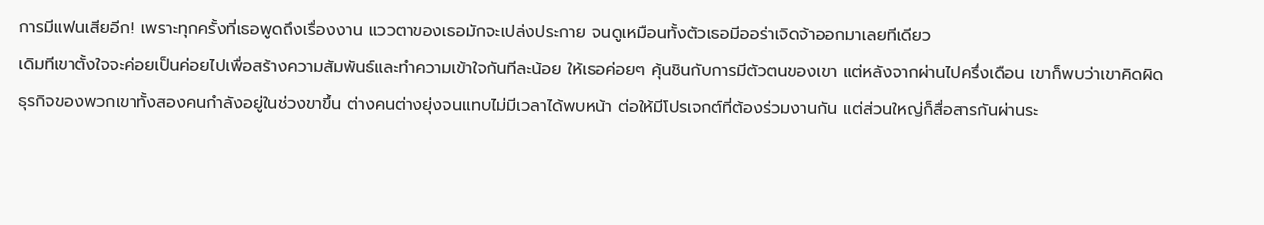การมีแฟนเสียอีก! เพราะทุกครั้งที่เธอพูดถึงเรื่องงาน แววตาของเธอมักจะเปล่งประกาย จนดูเหมือนทั้งตัวเธอมีออร่าเจิดจ้าออกมาเลยทีเดียว
เดิมทีเขาตั้งใจจะค่อยเป็นค่อยไปเพื่อสร้างความสัมพันธ์และทำความเข้าใจกันทีละน้อย ให้เธอค่อยๆ คุ้นชินกับการมีตัวตนของเขา แต่หลังจากผ่านไปครึ่งเดือน เขาก็พบว่าเขาคิดผิด
ธุรกิจของพวกเขาทั้งสองคนกำลังอยู่ในช่วงขาขึ้น ต่างคนต่างยุ่งจนแทบไม่มีเวลาได้พบหน้า ต่อให้มีโปรเจกต์ที่ต้องร่วมงานกัน แต่ส่วนใหญ่ก็สื่อสารกันผ่านระ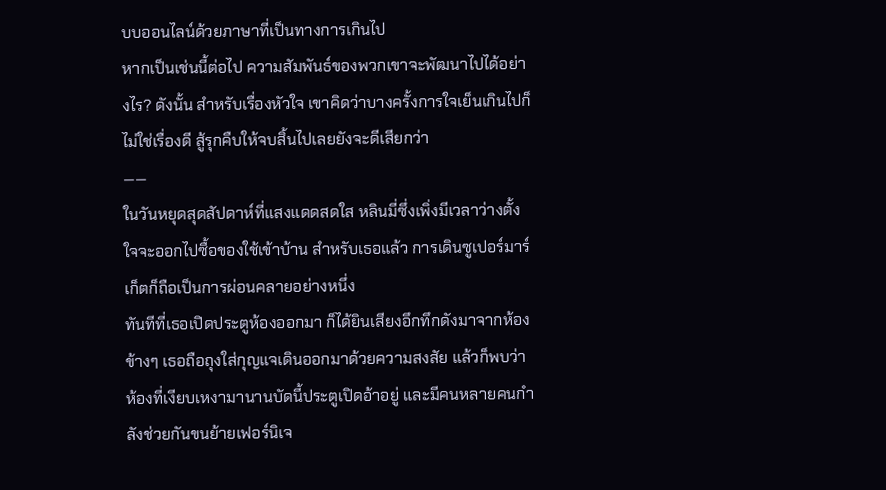บบออนไลน์ด้วยภาษาที่เป็นทางการเกินไป
หากเป็นเช่นนี้ต่อไป ความสัมพันธ์ของพวกเขาจะพัฒนาไปได้อย่างไร? ดังนั้น สำหรับเรื่องหัวใจ เขาคิดว่าบางครั้งการใจเย็นเกินไปก็ไม่ใช่เรื่องดี สู้รุกคืบให้จบสิ้นไปเลยยังจะดีเสียกว่า
——
ในวันหยุดสุดสัปดาห์ที่แสงแดดสดใส หลินมี่ซึ่งเพิ่งมีเวลาว่างตั้งใจจะออกไปซื้อของใช้เข้าบ้าน สำหรับเธอแล้ว การเดินซูเปอร์มาร์เก็ตก็ถือเป็นการผ่อนคลายอย่างหนึ่ง
ทันทีที่เธอเปิดประตูห้องออกมา ก็ได้ยินเสียงอึกทึกดังมาจากห้องข้างๆ เธอถือถุงใส่กุญแจเดินออกมาด้วยความสงสัย แล้วก็พบว่าห้องที่เงียบเหงามานานบัดนี้ประตูเปิดอ้าอยู่ และมีคนหลายคนกำลังช่วยกันขนย้ายเฟอร์นิเจ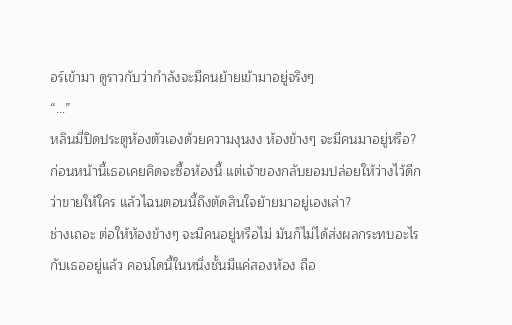อร์เข้ามา ดูราวกับว่ากำลังจะมีคนย้ายเข้ามาอยู่จริงๆ
“...”
หลินมี่ปิดประตูห้องตัวเองด้วยความงุนงง ห้องข้างๆ จะมีคนมาอยู่หรือ? ก่อนหน้านี้เธอเคยคิดจะซื้อห้องนี้ แต่เจ้าของกลับยอมปล่อยให้ว่างไว้ดีกว่าขายให้ใคร แล้วไฉนตอนนี้ถึงตัดสินใจย้ายมาอยู่เองเล่า?
ช่างเถอะ ต่อให้ห้องข้างๆ จะมีคนอยู่หรือไม่ มันก็ไม่ได้ส่งผลกระทบอะไรกับเธออยู่แล้ว คอนโดนี้ในหนึ่งชั้นมีแค่สองห้อง ถือ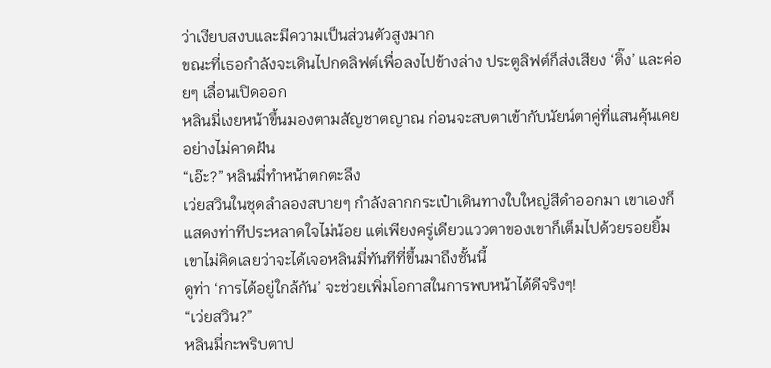ว่าเงียบสงบและมีความเป็นส่วนตัวสูงมาก
ขณะที่เธอกำลังจะเดินไปกดลิฟต์เพื่อลงไปข้างล่าง ประตูลิฟต์ก็ส่งเสียง ‘ติ๊ง’ และค่อยๆ เลื่อนเปิดออก
หลินมี่เงยหน้าขึ้นมองตามสัญชาตญาณ ก่อนจะสบตาเข้ากับนัยน์ตาคู่ที่แสนคุ้นเคยอย่างไม่คาดฝัน
“เอ๊ะ?” หลินมี่ทำหน้าตกตะลึง
เว่ยสวินในชุดลำลองสบายๆ กำลังลากกระเป๋าเดินทางใบใหญ่สีดำออกมา เขาเองก็แสดงท่าทีประหลาดใจไม่น้อย แต่เพียงครู่เดียวแววตาของเขาก็เต็มไปด้วยรอยยิ้ม
เขาไม่คิดเลยว่าจะได้เจอหลินมี่ทันทีที่ขึ้นมาถึงชั้นนี้
ดูท่า ‘การได้อยู่ใกล้กัน’ จะช่วยเพิ่มโอกาสในการพบหน้าได้ดีจริงๆ!
“เว่ยสวิน?”
หลินมี่กะพริบตาป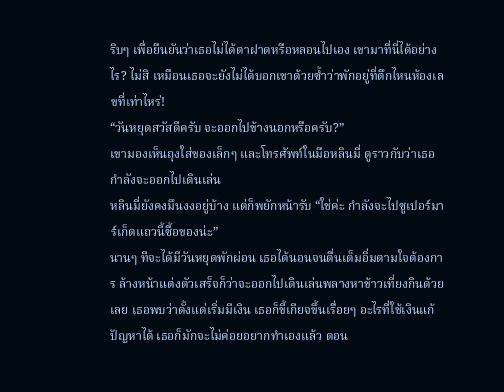ริบๆ เพื่อยืนยันว่าเธอไม่ได้ตาฝาดหรือหลอนไปเอง เขามาที่นี่ได้อย่างไร? ไม่สิ เหมือนเธอจะยังไม่ได้บอกเขาด้วยซ้ำว่าพักอยู่ที่ตึกไหนห้องเลขที่เท่าไหร่!
“วันหยุดสวัสดีครับ จะออกไปข้างนอกหรือครับ?”
เขามองเห็นถุงใส่ของเล็กๆ และโทรศัพท์ในมือหลินมี่ ดูราวกับว่าเธอกำลังจะออกไปเดินเล่น
หลินมี่ยังคงมึนงงอยู่บ้าง แต่ก็พยักหน้ารับ “ใช่ค่ะ กำลังจะไปซูเปอร์มาร์เก็ตแถวนี้ซื้อของน่ะ”
นานๆ ทีจะได้มีวันหยุดพักผ่อน เธอได้นอนจนตื่นเต็มอิ่มตามใจต้องการ ล้างหน้าแต่งตัวเสร็จก็ว่าจะออกไปเดินเล่นพลางหาข้าวเที่ยงกินด้วยเลย เธอพบว่าตั้งแต่เริ่มมีเงิน เธอก็ขี้เกียจขึ้นเรื่อยๆ อะไรที่ใช้เงินแก้ปัญหาได้ เธอก็มักจะไม่ค่อยอยากทำเองแล้ว ตอน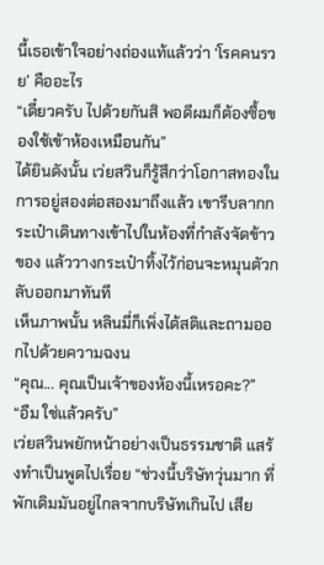นี้เธอเข้าใจอย่างถ่องแท้แล้วว่า ‘โรคคนรวย’ คืออะไร
“เดี๋ยวครับ ไปด้วยกันสิ พอดีผมก็ต้องซื้อของใช้เข้าห้องเหมือนกัน”
ได้ยินดังนั้น เว่ยสวินก็รู้สึกว่าโอกาสทองในการอยู่สองต่อสองมาถึงแล้ว เขารีบลากกระเป๋าเดินทางเข้าไปในห้องที่กำลังจัดข้าวของ แล้ววางกระเป๋าทิ้งไว้ก่อนจะหมุนตัวกลับออกมาทันที
เห็นภาพนั้น หลินมี่ก็เพิ่งได้สติและถามออกไปด้วยความฉงน
“คุณ... คุณเป็นเจ้าของห้องนี้เหรอคะ?”
“อืม ใช่แล้วครับ”
เว่ยสวินพยักหน้าอย่างเป็นธรรมชาติ แสร้งทำเป็นพูดไปเรื่อย “ช่วงนี้บริษัทวุ่นมาก ที่พักเดิมมันอยู่ไกลจากบริษัทเกินไป เสีย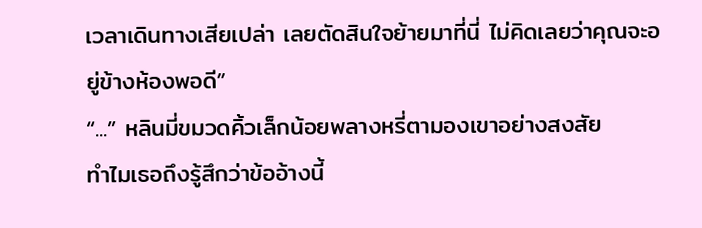เวลาเดินทางเสียเปล่า เลยตัดสินใจย้ายมาที่นี่ ไม่คิดเลยว่าคุณจะอยู่ข้างห้องพอดี”
“...” หลินมี่ขมวดคิ้วเล็กน้อยพลางหรี่ตามองเขาอย่างสงสัย
ทำไมเธอถึงรู้สึกว่าข้ออ้างนี้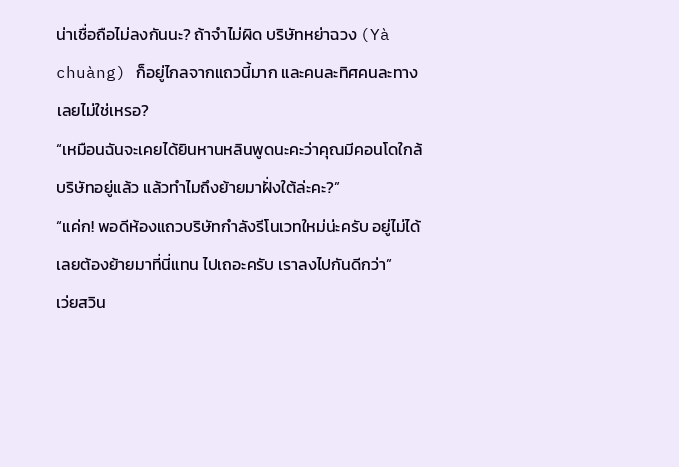น่าเชื่อถือไม่ลงกันนะ? ถ้าจำไม่ผิด บริษัทหย่าฉวง (Yà chuàng) ก็อยู่ไกลจากแถวนี้มาก และคนละทิศคนละทางเลยไม่ใช่เหรอ?
“เหมือนฉันจะเคยได้ยินหานหลินพูดนะคะว่าคุณมีคอนโดใกล้บริษัทอยู่แล้ว แล้วทำไมถึงย้ายมาฝั่งใต้ล่ะคะ?”
“แค่ก! พอดีห้องแถวบริษัทกำลังรีโนเวทใหม่น่ะครับ อยู่ไม่ได้ เลยต้องย้ายมาที่นี่แทน ไปเถอะครับ เราลงไปกันดีกว่า”
เว่ยสวิน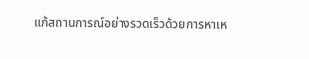แก้สถานการณ์อย่างรวดเร็วด้วยการหาเห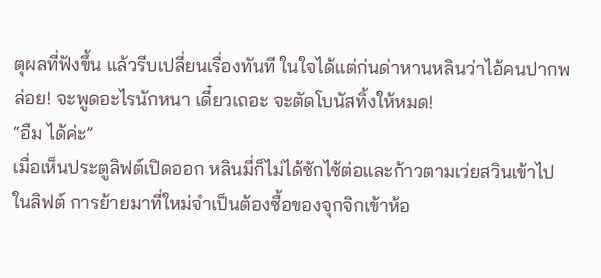ตุผลที่ฟังขึ้น แล้วรีบเปลี่ยนเรื่องทันที ในใจได้แต่ก่นด่าหานหลินว่าไอ้คนปากพล่อย! จะพูดอะไรนักหนา เดี๋ยวเถอะ จะตัดโบนัสทิ้งให้หมด!
“อืม ได้ค่ะ”
เมื่อเห็นประตูลิฟต์เปิดออก หลินมี่ก็ไม่ได้ซักไซ้ต่อและก้าวตามเว่ยสวินเข้าไปในลิฟต์ การย้ายมาที่ใหม่จำเป็นต้องซื้อของจุกจิกเข้าห้อ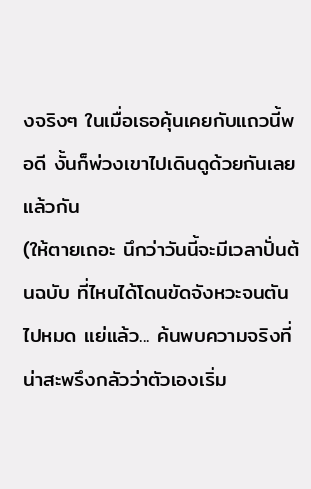งจริงๆ ในเมื่อเธอคุ้นเคยกับแถวนี้พอดี งั้นก็พ่วงเขาไปเดินดูด้วยกันเลยแล้วกัน
(ให้ตายเถอะ นึกว่าวันนี้จะมีเวลาปั่นต้นฉบับ ที่ไหนได้โดนขัดจังหวะจนตันไปหมด แย่แล้ว... ค้นพบความจริงที่น่าสะพรึงกลัวว่าตัวเองเริ่ม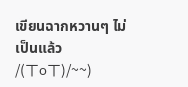เขียนฉากหวานๆ ไม่เป็นแล้ว /(ㄒoㄒ)/~~)